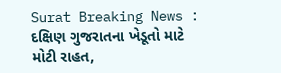Surat Breaking News : દક્ષિણ ગુજરાતના ખેડૂતો માટે મોટી રાહત,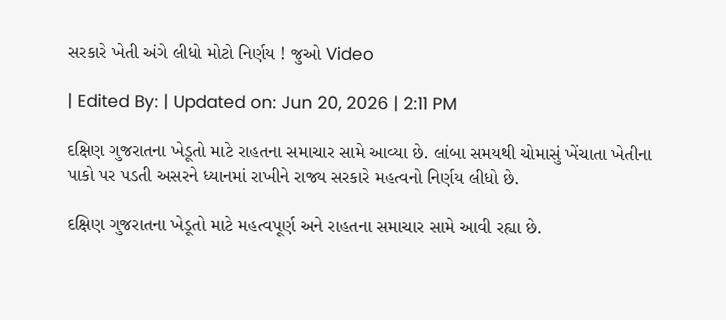સરકારે ખેતી અંગે લીધો મોટો નિર્ણય ! જુઓ Video

| Edited By: | Updated on: Jun 20, 2026 | 2:11 PM

દક્ષિણ ગુજરાતના ખેડૂતો માટે રાહતના સમાચાર સામે આવ્યા છે. લાંબા સમયથી ચોમાસું ખેંચાતા ખેતીના પાકો પર પડતી અસરને ધ્યાનમાં રાખીને રાજ્ય સરકારે મહત્વનો નિર્ણય લીધો છે.

દક્ષિણ ગુજરાતના ખેડૂતો માટે મહત્વપૂર્ણ અને રાહતના સમાચાર સામે આવી રહ્યા છે.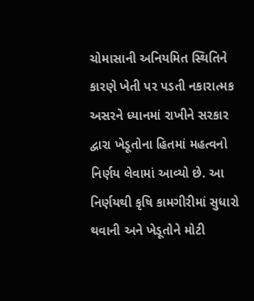ચોમાસાની અનિયમિત સ્થિતિને કારણે ખેતી પર પડતી નકારાત્મક અસરને ધ્યાનમાં રાખીને સરકાર દ્વારા ખેડૂતોના હિતમાં મહત્વનો નિર્ણય લેવામાં આવ્યો છે. આ નિર્ણયથી કૃષિ કામગીરીમાં સુધારો થવાની અને ખેડૂતોને મોટી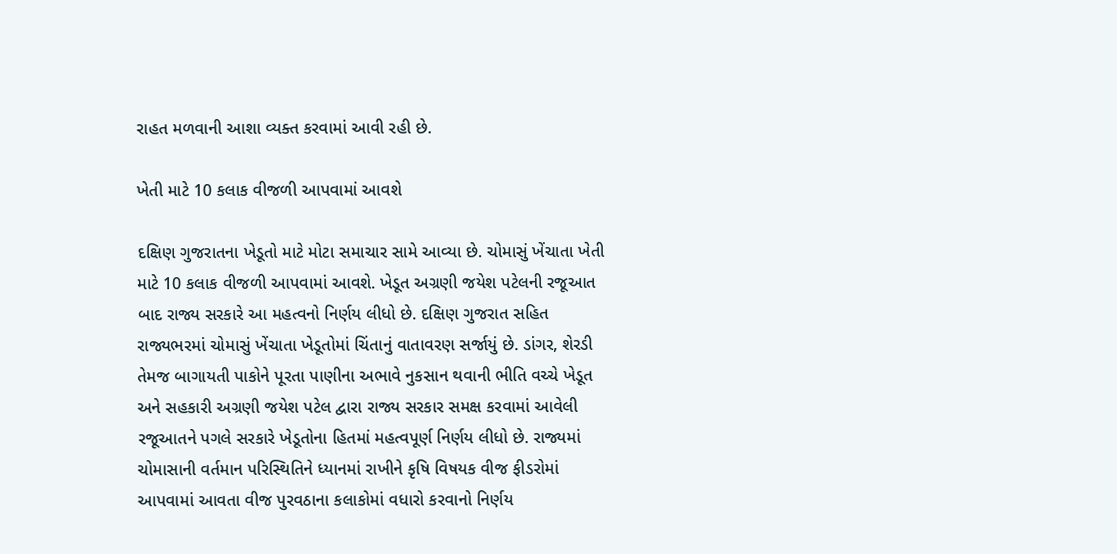રાહત મળવાની આશા વ્યક્ત કરવામાં આવી રહી છે.

ખેતી માટે 10 કલાક વીજળી આપવામાં આવશે

દક્ષિણ ગુજરાતના ખેડૂતો માટે મોટા સમાચાર સામે આવ્યા છે. ચોમાસું ખેંચાતા ખેતી માટે 10 કલાક વીજળી આપવામાં આવશે. ખેડૂત અગ્રણી જયેશ પટેલની રજૂઆત બાદ રાજ્ય સરકારે આ મહત્વનો નિર્ણય લીધો છે. દક્ષિણ ગુજરાત સહિત રાજ્યભરમાં ચોમાસું ખેંચાતા ખેડૂતોમાં ચિંતાનું વાતાવરણ સર્જાયું છે. ડાંગર, શેરડી તેમજ બાગાયતી પાકોને પૂરતા પાણીના અભાવે નુકસાન થવાની ભીતિ વચ્ચે ખેડૂત અને સહકારી અગ્રણી જયેશ પટેલ દ્વારા રાજ્ય સરકાર સમક્ષ કરવામાં આવેલી રજૂઆતને પગલે સરકારે ખેડૂતોના હિતમાં મહત્વપૂર્ણ નિર્ણય લીધો છે. રાજ્યમાં ચોમાસાની વર્તમાન પરિસ્થિતિને ધ્યાનમાં રાખીને કૃષિ વિષયક વીજ ફીડરોમાં આપવામાં આવતા વીજ પુરવઠાના કલાકોમાં વધારો કરવાનો નિર્ણય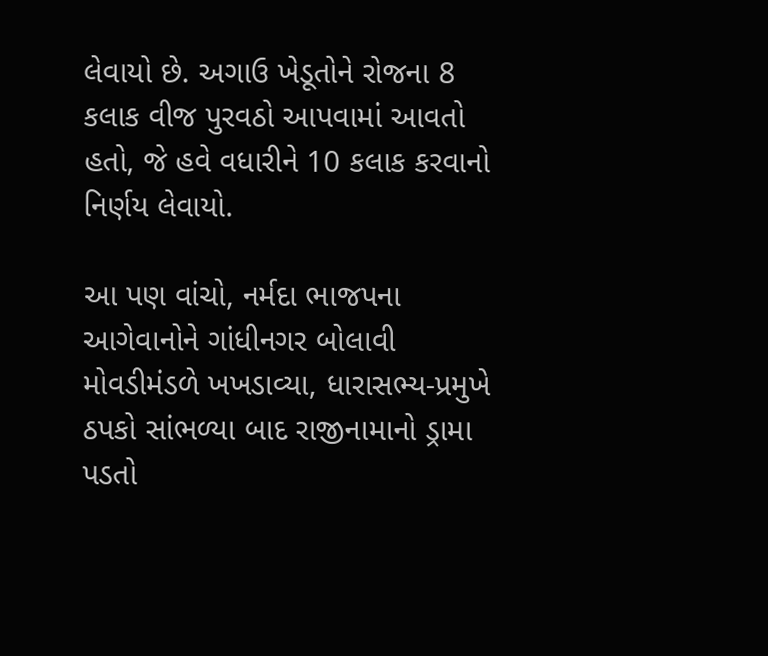લેવાયો છે. અગાઉ ખેડૂતોને રોજના 8 કલાક વીજ પુરવઠો આપવામાં આવતો હતો, જે હવે વધારીને 10 કલાક કરવાનો નિર્ણય લેવાયો.

આ પણ વાંચો, નર્મદા ભાજપના આગેવાનોને ગાંધીનગર બોલાવી મોવડીમંડળે ખખડાવ્યા, ધારાસભ્ય-પ્રમુખે ઠપકો સાંભળ્યા બાદ રાજીનામાનો ડ્રામા પડતો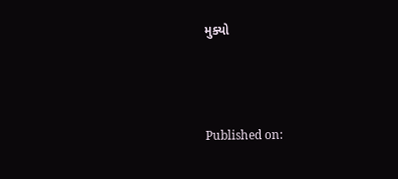મુક્યો



Published on: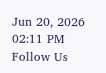Jun 20, 2026 02:11 PM
Follow Us